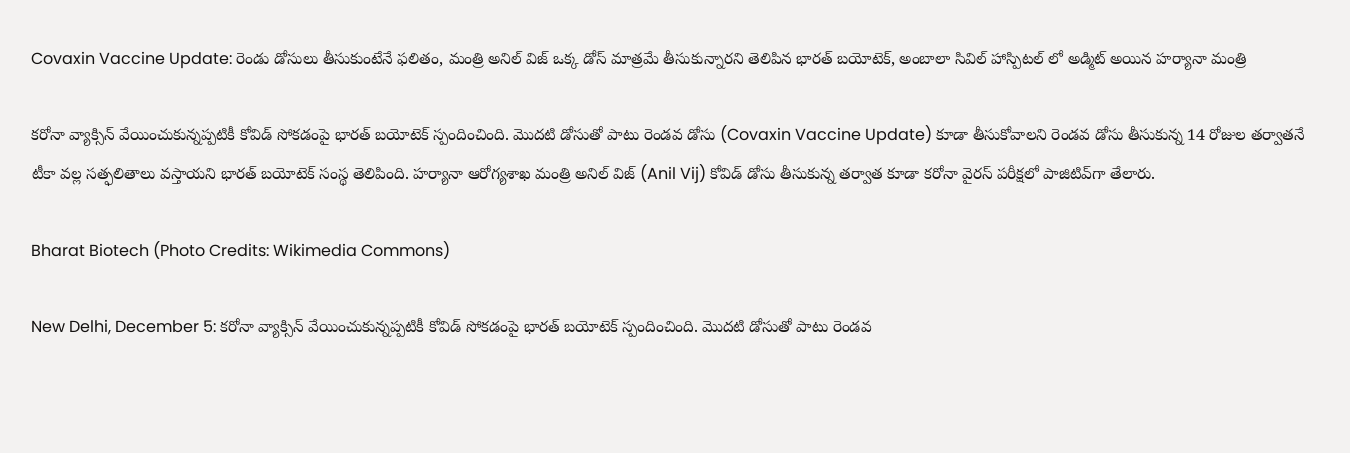Covaxin Vaccine Update: రెండు డోసులు తీసుకుంటేనే ఫలితం, మంత్రి అనిల్ విజ్ ఒక్క డోస్ మాత్రమే తీసుకున్నారని తెలిపిన భారత్ బయోటెక్, అంబాలా సివిల్ హాస్పిట‌ల్ లో అడ్మిట్ అయిన హర్యానా మంత్రి

కరోనా వ్యాక్సిన్ వేయించుకున్నప్పటికీ కోవిడ్ సోకడంపై భారత్ బయోటెక్ స్పందించింది. మొదటి డోసుతో పాటు రెండవ డోసు (Covaxin Vaccine Update) కూడా తీసుకోవాలని రెండ‌వ డోసు తీసుకున్న 14 రోజుల త‌ర్వాత‌నే టీకా వ‌ల్ల స‌త్ఫ‌లితాలు వ‌స్తాయ‌ని భార‌త్ బ‌యోటెక్ సంస్థ తెలిపింది. హ‌ర్యానా ఆరోగ్య‌శాఖ మంత్రి అనిల్ విజ్ (Anil Vij) కోవిడ్ డోసు తీసుకున్న తర్వాత కూడా క‌రోనా వైర‌స్ ప‌రీక్ష‌లో పాజిటివ్‌గా తేలారు.

Bharat Biotech (Photo Credits: Wikimedia Commons)

New Delhi, December 5: కరోనా వ్యాక్సిన్ వేయించుకున్నప్పటికీ కోవిడ్ సోకడంపై భారత్ బయోటెక్ స్పందించింది. మొదటి డోసుతో పాటు రెండవ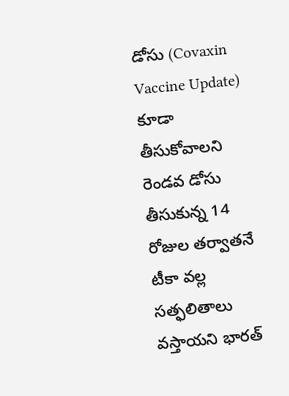డోసు (Covaxin Vaccine Update) కూడా తీసుకోవాలని రెండ‌వ డోసు తీసుకున్న 14 రోజుల త‌ర్వాత‌నే టీకా వ‌ల్ల స‌త్ఫ‌లితాలు వ‌స్తాయ‌ని భార‌త్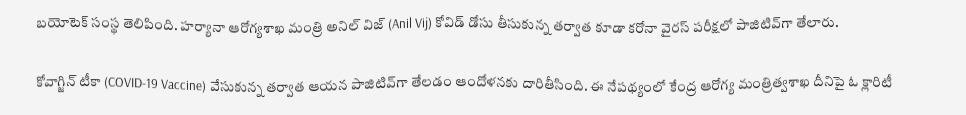బ‌యోటెక్ సంస్థ తెలిపింది. హ‌ర్యానా ఆరోగ్య‌శాఖ మంత్రి అనిల్ విజ్ (Anil Vij) కోవిడ్ డోసు తీసుకున్న తర్వాత కూడా క‌రోనా వైర‌స్ ప‌రీక్ష‌లో పాజిటివ్‌గా తేలారు.

కోవాగ్జిన్ టీకా (COVID-19 Vaccine) వేసుకున్న త‌ర్వాత ఆయ‌న పాజిటివ్‌గా తేల‌డం ఆందోళ‌న‌కు దారితీసింది. ఈ నేప‌థ్యంలో కేంద్ర ఆరోగ్య మంత్రిత్వ‌శాఖ దీనిపై ఓ క్లారిటీ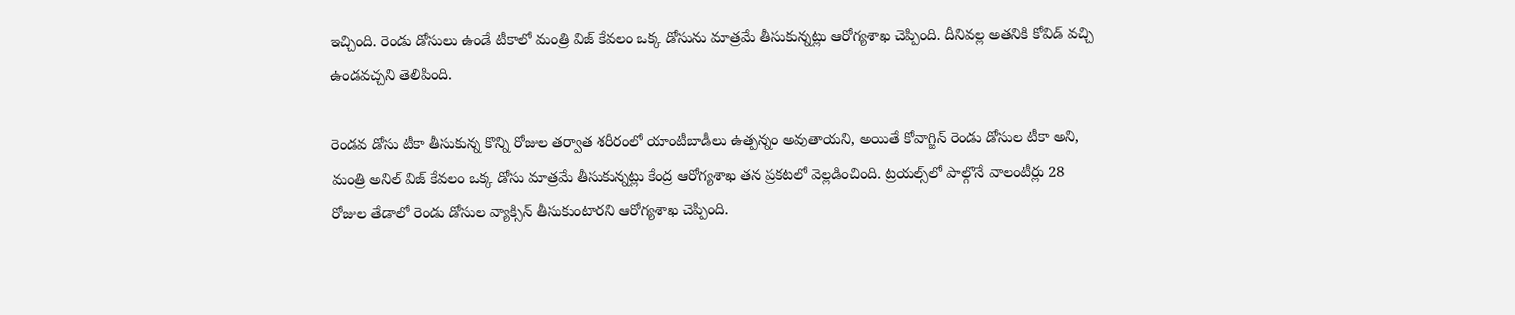ఇచ్చింది. రెండు డోసులు ఉండే టీకాలో మంత్రి విజ్ కేవ‌లం ఒక్క డోసును మాత్ర‌మే తీసుకున్న‌ట్లు ఆరోగ్య‌శాఖ చెప్పింది. దీనివల్ల అతనికి కోవిడ్ వచ్చి ఉండవచ్చని తెలిపింది.

రెండ‌వ డోసు టీకా తీసుకున్న కొన్ని రోజుల త‌ర్వాత శ‌రీరంలో యాంటీబాడీలు ఉత్ప‌న్నం అవుతాయ‌ని, అయితే కోవాగ్జిన్ రెండు డోసుల టీకా అని, మంత్రి అనిల్ విజ్ కేవ‌లం ఒక్క డోసు మాత్ర‌మే తీసుకున్న‌ట్లు కేంద్ర ఆరోగ్య‌శాఖ త‌న ప్ర‌క‌ట‌లో వెల్ల‌డించింది. ట్ర‌య‌ల్స్‌లో పాల్గొనే వాలంటీర్లు 28 రోజుల తేడాలో రెండు డోసుల వ్యాక్సిన్ తీసుకుంటార‌ని ఆరోగ్య‌శాఖ చెప్పింది.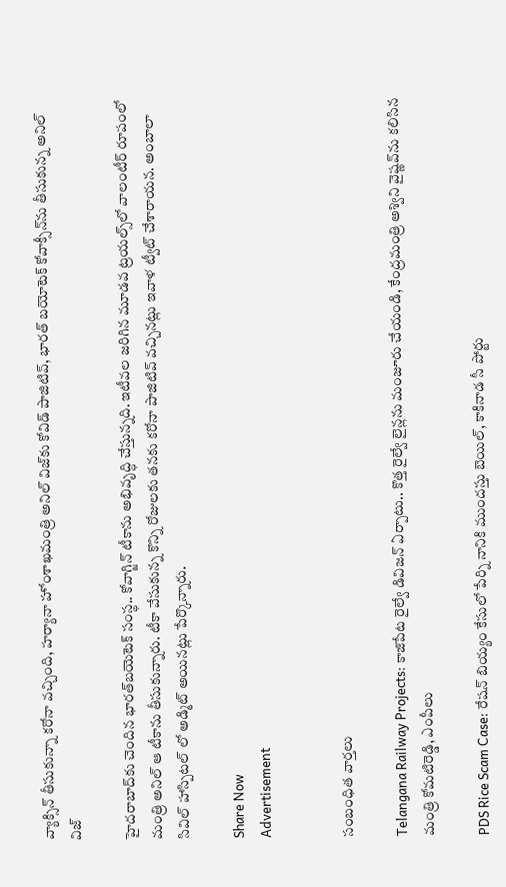వ్యాక్సిన్ తీసుకున్నా కరోనా వచ్చింది, హర్యానా హోంశాఖమంత్రి అనిల్ విజ్‌కు కోవిడ్ పాజిటివ్, భారత్ బయోటెక్ కోవాక్సీన్‌ను తీసుకున్న అనిల్ విజ్

హైద‌రాబాద్‌కు చెందిన భార‌త్‌బ‌యెటెక్ సంస్థ‌.. కోవాగ్జిన్ టీకాను అభివృద్ధి చేస్తున్న‌ది. ఇటీవ‌ల జ‌రిగిన మూడ‌వ ట్ర‌య‌ల్స్‌లో వాలంటీర్ రూపంలో మంత్రి అనిల్ ఆ టీకాను తీసుకున్నారు. టీకా వేసుకున్న కొన్ని రోజులకు త‌న‌కు క‌రోనా పాజిటివ్ వ‌చ్చిన‌ట్లు ఇవాళ ట్వీట్ చేశారాయ‌న‌. అంబాలా సివిల్ హాస్పిట‌ల్ లో అడ్మిట్ అయిన‌ట్లు పేర్కొన్నారు.

Share Now
Advertisement


సంబంధిత వార్తలు

Telangana Railway Projects: కాజిపేట రైల్వే డివిజన్ ఏర్పాటు.. కొత్త రైల్వే లైన్లను మంజూరు చేయండి, కేంద్రమంత్రి అశ్విని వైష్ణవ్‌ను కలిసిన మంత్రి కోమటిరెడ్డి, ఎంపీలు

PDS Rice Scam Case: రేషన్ బియ్యం కేసులో పేర్ని నానికి ముందస్తు బెయిల్, కాకినాడ సీ పోర్టు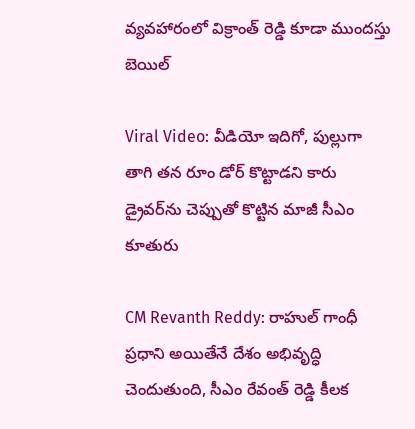వ్యవహారంలో విక్రాంత్‌ రెడ్డి కూడా ముందస్తు బెయిల్

Viral Video: వీడియో ఇదిగో, పుల్లుగా తాగి తన రూం డోర్ కొట్టాడని కారు డ్రైవర్‌ను చెప్పుతో కొట్టిన మాజీ సీఎం కూతురు

CM Revanth Reddy: రాహుల్ గాంధీ ప్రధాని అయితేనే దేశం అభివృద్ధి చెందుతుంది, సీఎం రేవంత్ రెడ్డి కీలక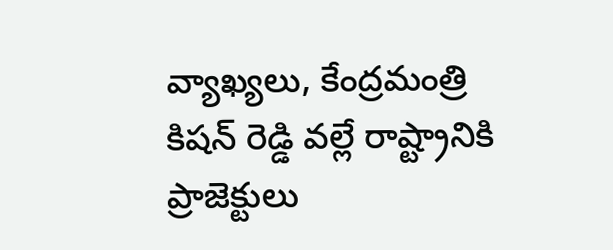వ్యాఖ్యలు, కేంద్రమంత్రి కిషన్‌ రెడ్డి వల్లే రాష్ట్రానికి ప్రాజెక్టులు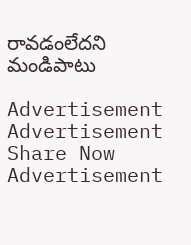రావడంలేదని మండిపాటు

Advertisement
Advertisement
Share Now
Advertisement